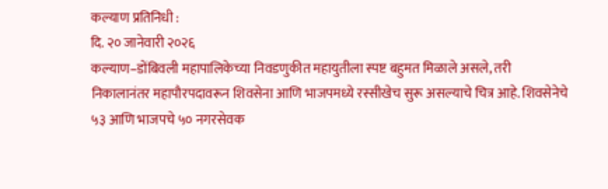कल्याण प्रतिनिधी :
दि. २० जानेवारी २०२६
कल्याण–डोंबिवली महापालिकेच्या निवडणुकीत महायुतीला स्पष्ट बहुमत मिळाले असले, तरी निकालानंतर महापौरपदावरून शिवसेना आणि भाजपमध्ये रस्सीखेच सुरू असल्याचे चित्र आहे. शिवसेनेचे ५३ आणि भाजपचे ५० नगरसेवक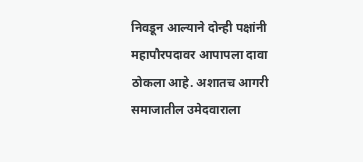निवडून आल्याने दोन्ही पक्षांनी महापौरपदावर आपापला दावा ठोकला आहे. अशातच आगरी समाजातील उमेदवाराला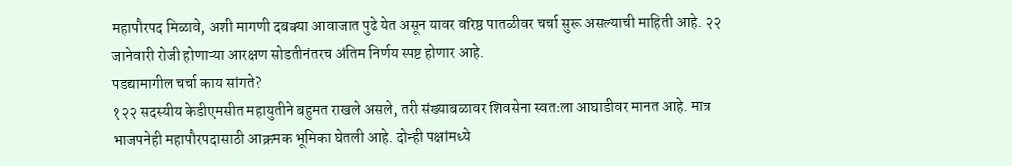महापौरपद मिळावे, अशी मागणी दबक्या आवाजात पुढे येत असून यावर वरिष्ठ पातळीवर चर्चा सुरू असल्याची माहिती आहे. २२ जानेवारी रोजी होणाऱ्या आरक्षण सोडतीनंतरच अंतिम निर्णय स्पष्ट होणार आहे.
पडद्यामागील चर्चा काय सांगते?
१२२ सदस्यीय केडीएमसीत महायुतीने बहुमत राखले असले, तरी संख्याबळावर शिवसेना स्वतःला आघाडीवर मानत आहे. मात्र भाजपनेही महापौरपदासाठी आक्रमक भूमिका घेतली आहे. दोन्ही पक्षांमध्ये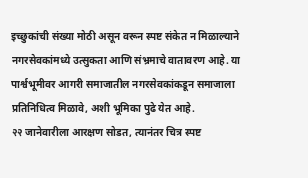इच्छुकांची संख्या मोठी असून वरून स्पष्ट संकेत न मिळाल्याने नगरसेवकांमध्ये उत्सुकता आणि संभ्रमाचे वातावरण आहे. या पार्श्वभूमीवर आगरी समाजातील नगरसेवकांकडून समाजाला प्रतिनिधित्व मिळावे, अशी भूमिका पुढे येत आहे.
२२ जानेवारीला आरक्षण सोडत, त्यानंतर चित्र स्पष्ट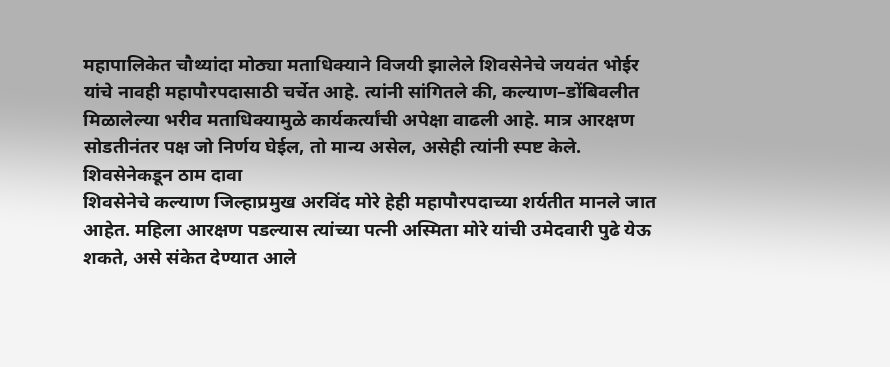महापालिकेत चौथ्यांदा मोठ्या मताधिक्याने विजयी झालेले शिवसेनेचे जयवंत भोईर यांचे नावही महापौरपदासाठी चर्चेत आहे. त्यांनी सांगितले की, कल्याण–डोंबिवलीत मिळालेल्या भरीव मताधिक्यामुळे कार्यकर्त्यांची अपेक्षा वाढली आहे. मात्र आरक्षण सोडतीनंतर पक्ष जो निर्णय घेईल, तो मान्य असेल, असेही त्यांनी स्पष्ट केले.
शिवसेनेकडून ठाम दावा
शिवसेनेचे कल्याण जिल्हाप्रमुख अरविंद मोरे हेही महापौरपदाच्या शर्यतीत मानले जात आहेत. महिला आरक्षण पडल्यास त्यांच्या पत्नी अस्मिता मोरे यांची उमेदवारी पुढे येऊ शकते, असे संकेत देण्यात आले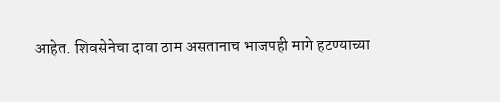आहेत. शिवसेनेचा दावा ठाम असतानाच भाजपही मागे हटण्याच्या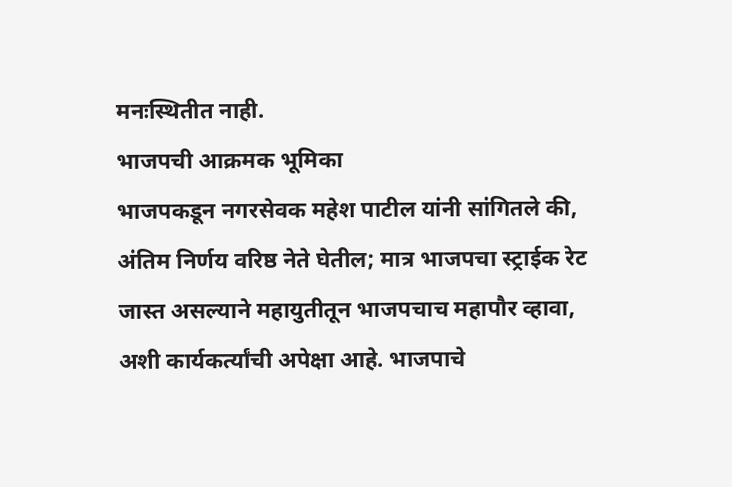मनःस्थितीत नाही.
भाजपची आक्रमक भूमिका
भाजपकडून नगरसेवक महेश पाटील यांनी सांगितले की, अंतिम निर्णय वरिष्ठ नेते घेतील; मात्र भाजपचा स्ट्राईक रेट जास्त असल्याने महायुतीतून भाजपचाच महापौर व्हावा, अशी कार्यकर्त्यांची अपेक्षा आहे. भाजपाचे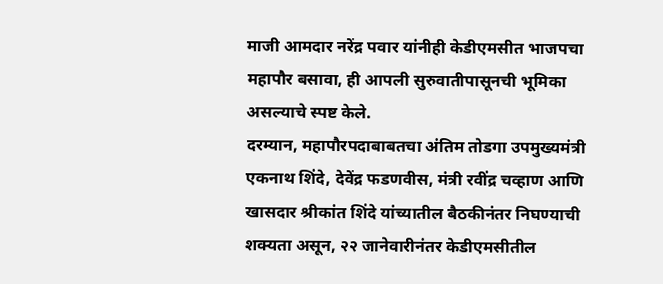माजी आमदार नरेंद्र पवार यांनीही केडीएमसीत भाजपचा महापौर बसावा, ही आपली सुरुवातीपासूनची भूमिका असल्याचे स्पष्ट केले.
दरम्यान, महापौरपदाबाबतचा अंतिम तोडगा उपमुख्यमंत्री एकनाथ शिंदे, देवेंद्र फडणवीस, मंत्री रवींद्र चव्हाण आणि खासदार श्रीकांत शिंदे यांच्यातील बैठकीनंतर निघण्याची शक्यता असून, २२ जानेवारीनंतर केडीएमसीतील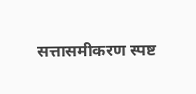सत्तासमीकरण स्पष्ट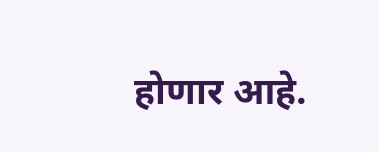होणार आहे.